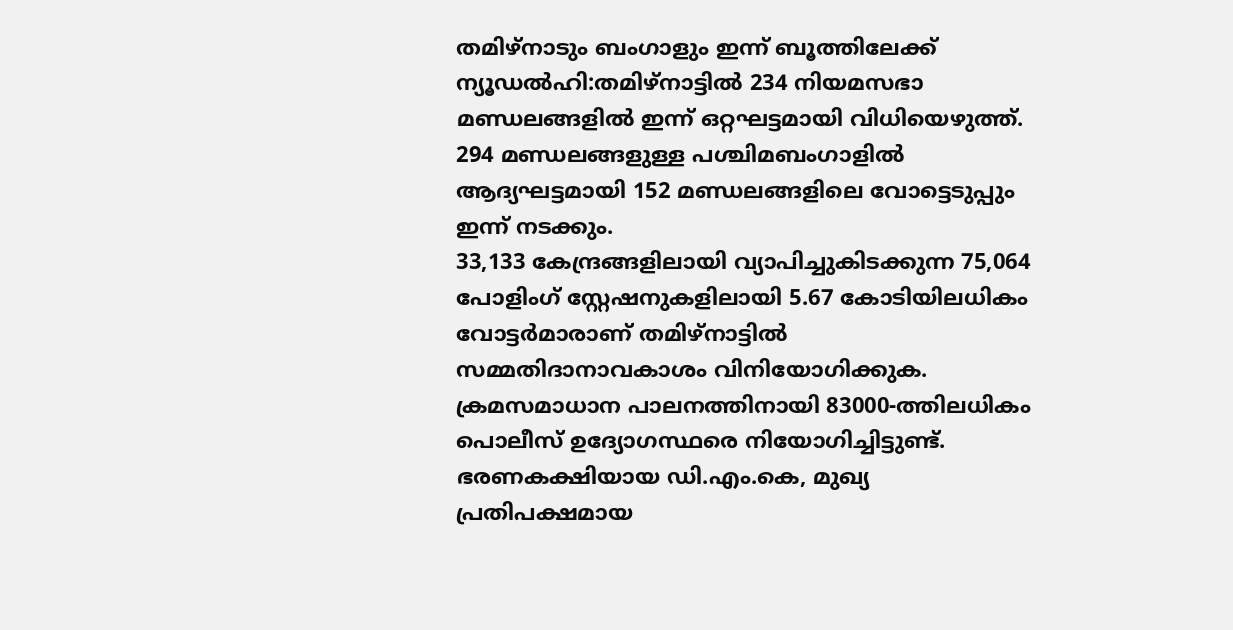തമിഴ്നാടും ബംഗാളും ഇന്ന് ബൂത്തിലേക്ക്
ന്യൂഡൽഹി:തമിഴ്നാട്ടിൽ 234 നിയമസഭാ മണ്ഡലങ്ങളിൽ ഇന്ന് ഒറ്റഘട്ടമായി വിധിയെഴുത്ത്. 294 മണ്ഡലങ്ങളുള്ള പശ്ചിമബംഗാളിൽ ആദ്യഘട്ടമായി 152 മണ്ഡലങ്ങളിലെ വോട്ടെടുപ്പും ഇന്ന് നടക്കും.
33,133 കേന്ദ്രങ്ങളിലായി വ്യാപിച്ചുകിടക്കുന്ന 75,064 പോളിംഗ് സ്റ്റേഷനുകളിലായി 5.67 കോടിയിലധികം വോട്ടർമാരാണ് തമിഴ്നാട്ടിൽ സമ്മതിദാനാവകാശം വിനിയോഗിക്കുക. ക്രമസമാധാന പാലനത്തിനായി 83000-ത്തിലധികം പൊലീസ് ഉദ്യോഗസ്ഥരെ നിയോഗിച്ചിട്ടുണ്ട്. ഭരണകക്ഷിയായ ഡി.എം.കെ, മുഖ്യ പ്രതിപക്ഷമായ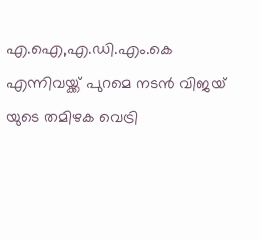എ.ഐ,എ.ഡി.എം.കെ എന്നിവയ്ക്ക് പുറമെ നടൻ വിജയ് യുടെ തമിഴക വെട്രി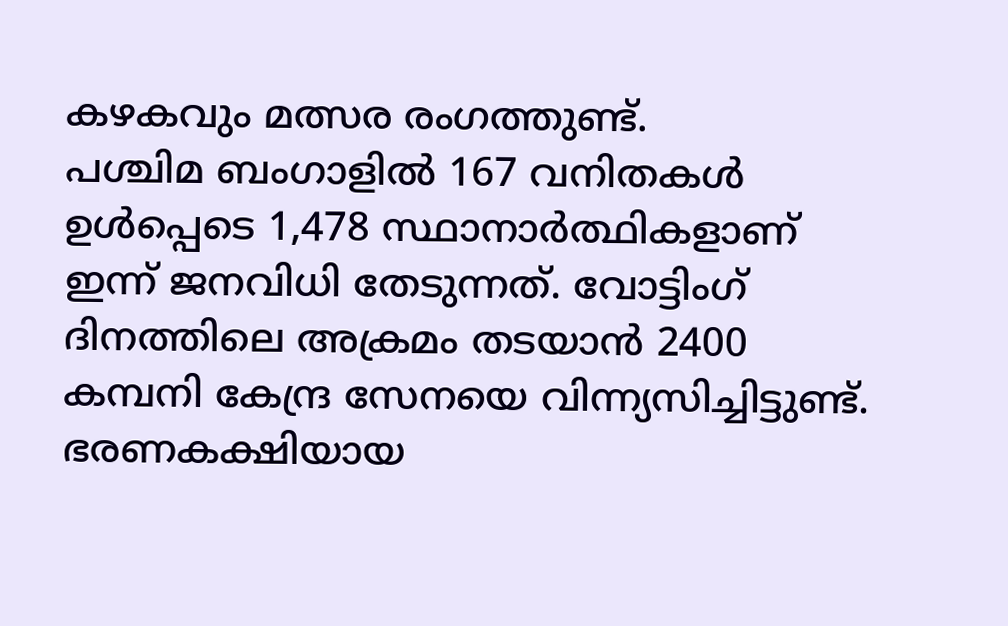കഴകവും മത്സര രംഗത്തുണ്ട്.
പശ്ചിമ ബംഗാളിൽ 167 വനിതകൾ ഉൾപ്പെടെ 1,478 സ്ഥാനാർത്ഥികളാണ് ഇന്ന് ജനവിധി തേടുന്നത്. വോട്ടിംഗ് ദിനത്തിലെ അക്രമം തടയാൻ 2400 കമ്പനി കേന്ദ്ര സേനയെ വിന്ന്യസിച്ചിട്ടുണ്ട്. ഭരണകക്ഷിയായ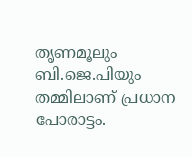തൃണമൂലും ബി.ജെ.പിയും തമ്മിലാണ് പ്രധാന പോരാട്ടം.